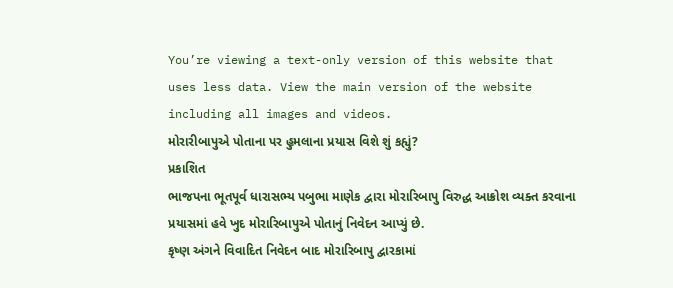You’re viewing a text-only version of this website that uses less data. View the main version of the website including all images and videos.
મોરારીબાપુએ પોતાના પર હુમલાના પ્રયાસ વિશે શું કહ્યું?
પ્રકાશિત
ભાજપના ભૂતપૂર્વ ધારાસભ્ય પબુભા માણેક દ્વારા મોરારિબાપુ વિરુદ્ધ આક્રોશ વ્યક્ત કરવાના પ્રયાસમાં હવે ખુદ મોરારિબાપુએ પોતાનું નિવેદન આપ્યું છે.
કૃષ્ણ અંગને વિવાદિત નિવેદન બાદ મોરારિબાપુ દ્વારકામાં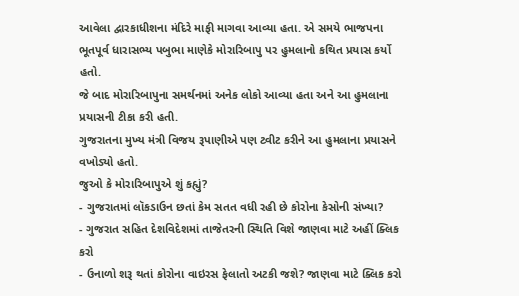આવેલા દ્વારકાધીશના મંદિરે માફી માગવા આવ્યા હતા. એ સમયે ભાજપના ભૂતપૂર્વ ધારાસભ્ય પબુભા માણેકે મોરારિબાપુ પર હુમલાનો કથિત પ્રયાસ કર્યો હતો.
જે બાદ મોરારિબાપુના સમર્થનમાં અનેક લોકો આવ્યા હતા અને આ હુમલાના પ્રયાસની ટીકા કરી હતી.
ગુજરાતના મુખ્ય મંત્રી વિજય રૂપાણીએ પણ ટ્વીટ કરીને આ હુમલાના પ્રયાસને વખોડ્યો હતો.
જુઓ કે મોરારિબાપુએ શું કહ્યું?
- ગુજરાતમાં લૉકડાઉન છતાં કેમ સતત વધી રહી છે કોરોના કેસોની સંખ્યા?
- ગુજરાત સહિત દેશવિદેશમાં તાજેતરની સ્થિતિ વિશે જાણવા માટે અહીં ક્લિક કરો
- ઉનાળો શરૂ થતાં કોરોના વાઇરસ ફેલાતો અટકી જશે? જાણવા માટે ક્લિક કરો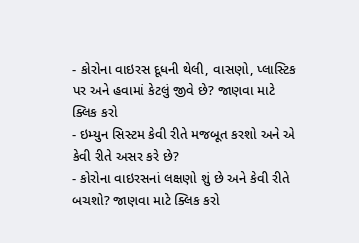- કોરોના વાઇરસ દૂધની થેલી, વાસણો, પ્લાસ્ટિક પર અને હવામાં કેટલું જીવે છે? જાણવા માટે ક્લિક કરો
- ઇમ્યુન સિસ્ટમ કેવી રીતે મજબૂત કરશો અને એ કેવી રીતે અસર કરે છે?
- કોરોના વાઇરસનાં લક્ષણો શું છે અને કેવી રીતે બચશો? જાણવા માટે ક્લિક કરો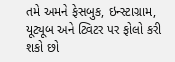તમે અમને ફેસબુક, ઇન્સ્ટાગ્રામ, યૂટ્યૂબ અને ટ્વિટર પર ફોલો કરી શકો છો